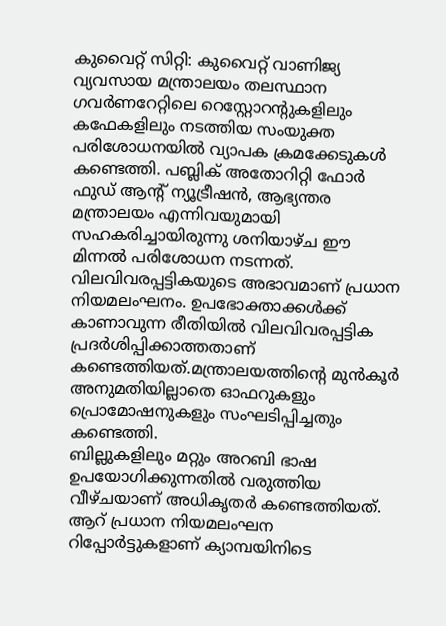കുവൈറ്റ് സിറ്റി: കുവൈറ്റ് വാണിജ്യ വ്യവസായ മന്ത്രാലയം തലസ്ഥാന ഗവർണറേറ്റിലെ റെസ്റ്റോറന്റുകളിലും കഫേകളിലും നടത്തിയ സംയുക്ത പരിശോധനയിൽ വ്യാപക ക്രമക്കേടുകൾ കണ്ടെത്തി. പബ്ലിക് അതോറിറ്റി ഫോർ ഫുഡ് ആന്റ് ന്യൂട്രീഷൻ, ആഭ്യന്തര മന്ത്രാലയം എന്നിവയുമായി സഹകരിച്ചായിരുന്നു ശനിയാഴ്ച ഈ മിന്നൽ പരിശോധന നടന്നത്.
വിലവിവരപ്പട്ടികയുടെ അഭാവമാണ് പ്രധാന നിയമലംഘനം. ഉപഭോക്താക്കൾക്ക് കാണാവുന്ന രീതിയിൽ വിലവിവരപ്പട്ടിക പ്രദർശിപ്പിക്കാത്തതാണ് കണ്ടെത്തിയത്.മന്ത്രാലയത്തിന്റെ മുൻകൂർ അനുമതിയില്ലാതെ ഓഫറുകളും പ്രൊമോഷനുകളും സംഘടിപ്പിച്ചതും കണ്ടെത്തി.
ബില്ലുകളിലും മറ്റും അറബി ഭാഷ ഉപയോഗിക്കുന്നതിൽ വരുത്തിയ വീഴ്ചയാണ് അധികൃതർ കണ്ടെത്തിയത്. ആറ് പ്രധാന നിയമലംഘന റിപ്പോർട്ടുകളാണ് ക്യാമ്പയിനിടെ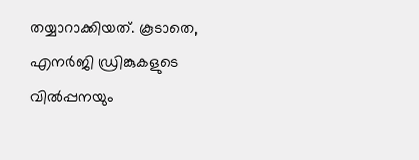തയ്യാറാക്കിയത്. കൂടാതെ, എനർജി ഡ്രിങ്കുകളുടെ വിൽപ്പനയും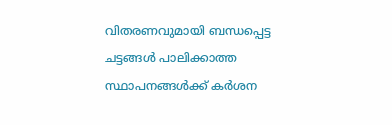വിതരണവുമായി ബന്ധപ്പെട്ട ചട്ടങ്ങൾ പാലിക്കാത്ത സ്ഥാപനങ്ങൾക്ക് കർശന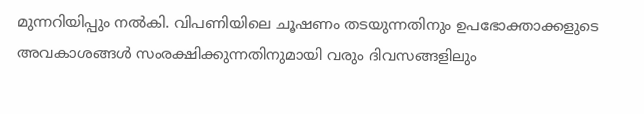മുന്നറിയിപ്പും നൽകി. വിപണിയിലെ ചൂഷണം തടയുന്നതിനും ഉപഭോക്താക്കളുടെ അവകാശങ്ങൾ സംരക്ഷിക്കുന്നതിനുമായി വരും ദിവസങ്ങളിലും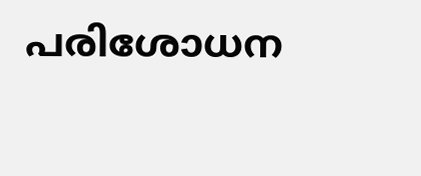പരിശോധന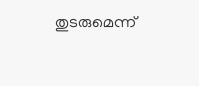തുടരുമെന്ന്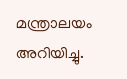മന്ത്രാലയം അറിയിച്ചു.